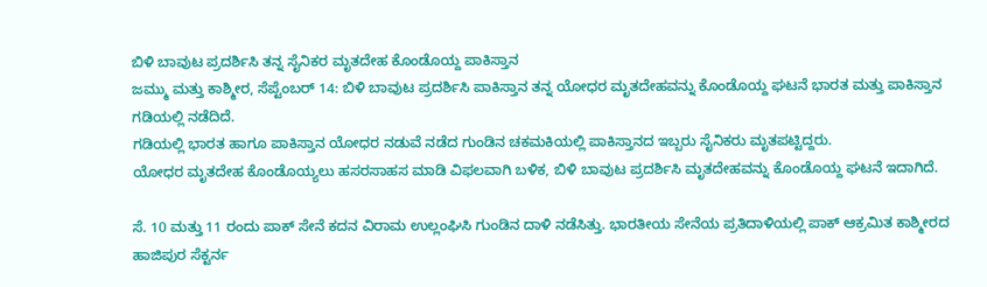ಬಿಳಿ ಬಾವುಟ ಪ್ರದರ್ಶಿಸಿ ತನ್ನ ಸೈನಿಕರ ಮೃತದೇಹ ಕೊಂಡೊಯ್ದ ಪಾಕಿಸ್ತಾನ
ಜಮ್ಮು ಮತ್ತು ಕಾಶ್ಮೀರ, ಸೆಪ್ಟೆಂಬರ್ 14: ಬಿಳಿ ಬಾವುಟ ಪ್ರದರ್ಶಿಸಿ ಪಾಕಿಸ್ತಾನ ತನ್ನ ಯೋಧರ ಮೃತದೇಹವನ್ನು ಕೊಂಡೊಯ್ದ ಘಟನೆ ಭಾರತ ಮತ್ತು ಪಾಕಿಸ್ತಾನ ಗಡಿಯಲ್ಲಿ ನಡೆದಿದೆ.
ಗಡಿಯಲ್ಲಿ ಭಾರತ ಹಾಗೂ ಪಾಕಿಸ್ತಾನ ಯೋಧರ ನಡುವೆ ನಡೆದ ಗುಂಡಿನ ಚಕಮಕಿಯಲ್ಲಿ ಪಾಕಿಸ್ತಾನದ ಇಬ್ಬರು ಸೈನಿಕರು ಮೃತಪಟ್ಟಿದ್ದರು.
ಯೋಧರ ಮೃತದೇಹ ಕೊಂಡೊಯ್ಯಲು ಹಸರಸಾಹಸ ಮಾಡಿ ವಿಫಲವಾಗಿ ಬಳಿಕ, ಬಿಳಿ ಬಾವುಟ ಪ್ರದರ್ಶಿಸಿ ಮೃತದೇಹವನ್ನು ಕೊಂಡೊಯ್ದ ಘಟನೆ ಇದಾಗಿದೆ.

ಸೆ. 10 ಮತ್ತು 11 ರಂದು ಪಾಕ್ ಸೇನೆ ಕದನ ವಿರಾಮ ಉಲ್ಲಂಘಿಸಿ ಗುಂಡಿನ ದಾಳಿ ನಡೆಸಿತ್ತು. ಭಾರತೀಯ ಸೇನೆಯ ಪ್ರತಿದಾಳಿಯಲ್ಲಿ ಪಾಕ್ ಆಕ್ರಮಿತ ಕಾಶ್ಮೀರದ ಹಾಜಿಪುರ ಸೆಕ್ಟರ್ನ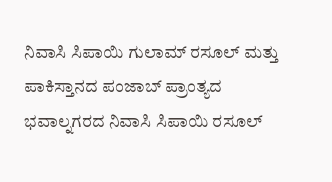ನಿವಾಸಿ ಸಿಪಾಯಿ ಗುಲಾಮ್ ರಸೂಲ್ ಮತ್ತು ಪಾಕಿಸ್ತಾನದ ಪಂಜಾಬ್ ಪ್ರಾಂತ್ಯದ ಭವಾಲ್ನಗರದ ನಿವಾಸಿ ಸಿಪಾಯಿ ರಸೂಲ್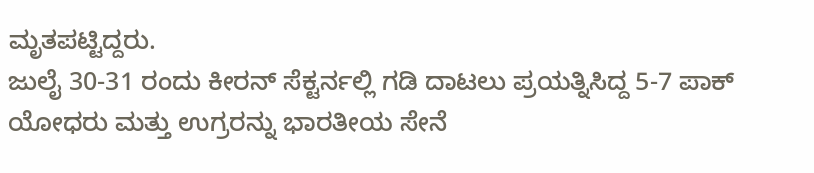ಮೃತಪಟ್ಟಿದ್ದರು.
ಜುಲೈ 30-31 ರಂದು ಕೀರನ್ ಸೆಕ್ಟರ್ನಲ್ಲಿ ಗಡಿ ದಾಟಲು ಪ್ರಯತ್ನಿಸಿದ್ದ 5-7 ಪಾಕ್ ಯೋಧರು ಮತ್ತು ಉಗ್ರರನ್ನು ಭಾರತೀಯ ಸೇನೆ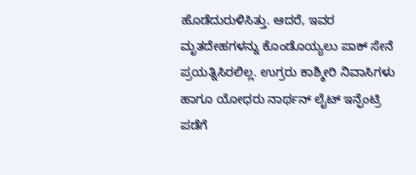ಹೊಡೆದುರುಳಿಸಿತ್ತು. ಆದರೆ, ಇವರ ಮೃತದೇಹಗಳನ್ನು ಕೊಂಡೊಯ್ಯಲು ಪಾಕ್ ಸೇನೆ ಪ್ರಯತ್ನಿಸಿರಲಿಲ್ಲ. ಉಗ್ರರು ಕಾಶ್ಮೀರಿ ನಿವಾಸಿಗಳು ಹಾಗೂ ಯೋಧರು ನಾರ್ಥನ್ ಲೈಟ್ ಇನ್ಫೆಂಟ್ರಿ ಪಡೆಗೆ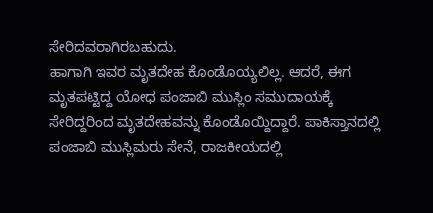ಸೇರಿದವರಾಗಿರಬಹುದು.
ಹಾಗಾಗಿ ಇವರ ಮೃತದೇಹ ಕೊಂಡೊಯ್ಯಲಿಲ್ಲ. ಆದರೆ, ಈಗ ಮೃತಪಟ್ಟಿದ್ದ ಯೋಧ ಪಂಜಾಬಿ ಮುಸ್ಲಿಂ ಸಮುದಾಯಕ್ಕೆ ಸೇರಿದ್ದರಿಂದ ಮೃತದೇಹವನ್ನು ಕೊಂಡೊಯ್ದಿದ್ದಾರೆ. ಪಾಕಿಸ್ತಾನದಲ್ಲಿ ಪಂಜಾಬಿ ಮುಸ್ಲಿಮರು ಸೇನೆ, ರಾಜಕೀಯದಲ್ಲಿ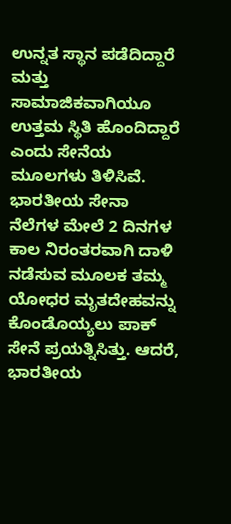ಉನ್ನತ ಸ್ಥಾನ ಪಡೆದಿದ್ದಾರೆ ಮತ್ತು ಸಾಮಾಜಿಕವಾಗಿಯೂ ಉತ್ತಮ ಸ್ಥಿತಿ ಹೊಂದಿದ್ದಾರೆ ಎಂದು ಸೇನೆಯ ಮೂಲಗಳು ತಿಳಿಸಿವೆ.
ಭಾರತೀಯ ಸೇನಾ ನೆಲೆಗಳ ಮೇಲೆ 2 ದಿನಗಳ ಕಾಲ ನಿರಂತರವಾಗಿ ದಾಳಿ ನಡೆಸುವ ಮೂಲಕ ತಮ್ಮ ಯೋಧರ ಮೃತದೇಹವನ್ನು ಕೊಂಡೊಯ್ಯಲು ಪಾಕ್ ಸೇನೆ ಪ್ರಯತ್ನಿಸಿತ್ತು. ಆದರೆ, ಭಾರತೀಯ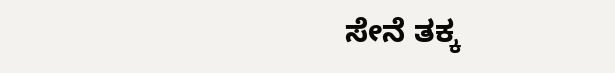ಸೇನೆ ತಕ್ಕ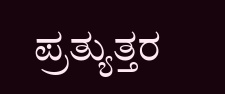ಪ್ರತ್ಯುತ್ತರ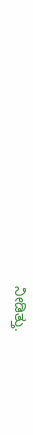ನೀಡಿತ್ತು.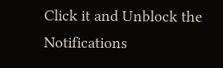Click it and Unblock the Notifications